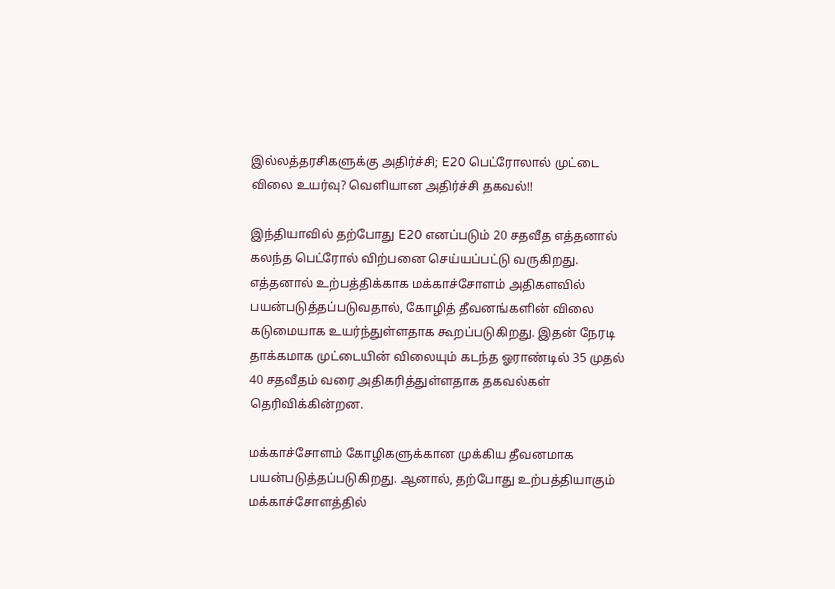இல்லத்தரசிகளுக்கு அதிர்ச்சி; E20 பெட்ரோலால் முட்டை விலை உயர்வு? வெளியான அதிர்ச்சி தகவல்!!

இந்தியாவில் தற்போது E20 எனப்படும் 20 சதவீத எத்தனால் கலந்த பெட்ரோல் விற்பனை செய்யப்பட்டு வருகிறது. எத்தனால் உற்பத்திக்காக மக்காச்சோளம் அதிகளவில் பயன்படுத்தப்படுவதால், கோழித் தீவனங்களின் விலை கடுமையாக உயர்ந்துள்ளதாக கூறப்படுகிறது. இதன் நேரடி தாக்கமாக முட்டையின் விலையும் கடந்த ஓராண்டில் 35 முதல் 40 சதவீதம் வரை அதிகரித்துள்ளதாக தகவல்கள் தெரிவிக்கின்றன.

மக்காச்சோளம் கோழிகளுக்கான முக்கிய தீவனமாக பயன்படுத்தப்படுகிறது. ஆனால், தற்போது உற்பத்தியாகும் மக்காச்சோளத்தில்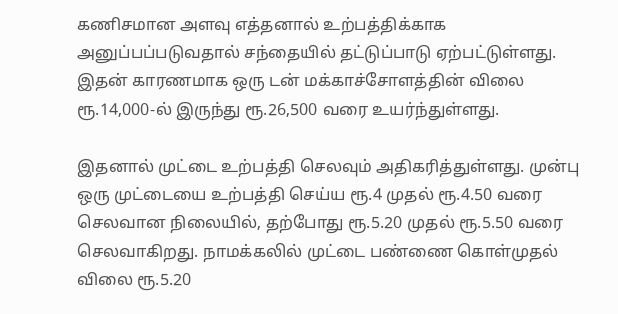கணிசமான அளவு எத்தனால் உற்பத்திக்காக அனுப்பப்படுவதால் சந்தையில் தட்டுப்பாடு ஏற்பட்டுள்ளது. இதன் காரணமாக ஒரு டன் மக்காச்சோளத்தின் விலை ரூ.14,000-ல் இருந்து ரூ.26,500 வரை உயர்ந்துள்ளது.

இதனால் முட்டை உற்பத்தி செலவும் அதிகரித்துள்ளது. முன்பு ஒரு முட்டையை உற்பத்தி செய்ய ரூ.4 முதல் ரூ.4.50 வரை செலவான நிலையில், தற்போது ரூ.5.20 முதல் ரூ.5.50 வரை செலவாகிறது. நாமக்கலில் முட்டை பண்ணை கொள்முதல் விலை ரூ.5.20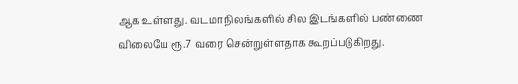ஆக உள்ளது. வடமாநிலங்களில் சில இடங்களில் பண்ணை விலையே ரூ.7 வரை சென்றுள்ளதாக கூறப்படுகிறது.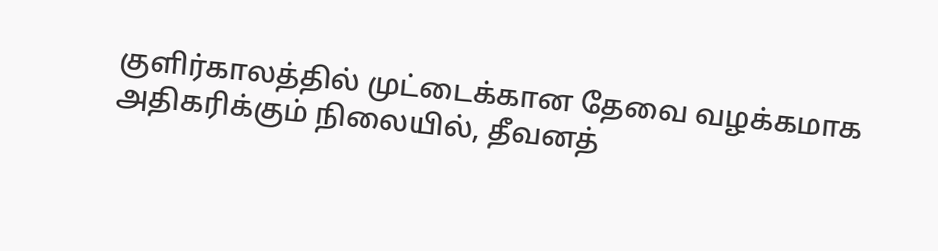குளிர்காலத்தில் முட்டைக்கான தேவை வழக்கமாக அதிகரிக்கும் நிலையில், தீவனத்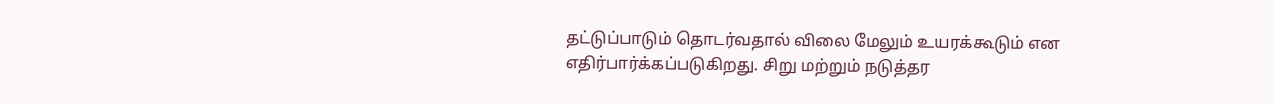தட்டுப்பாடும் தொடர்வதால் விலை மேலும் உயரக்கூடும் என எதிர்பார்க்கப்படுகிறது. சிறு மற்றும் நடுத்தர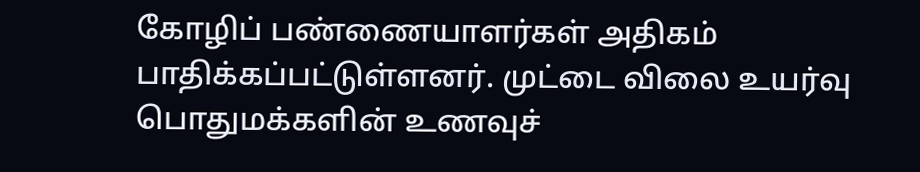கோழிப் பண்ணையாளர்கள் அதிகம் பாதிக்கப்பட்டுள்ளனர். முட்டை விலை உயர்வு பொதுமக்களின் உணவுச்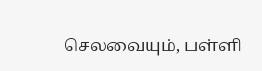செலவையும், பள்ளி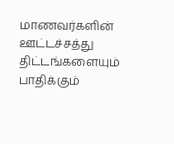மாணவர்களின் ஊட்டச்சத்து திட்டங்களையும் பாதிக்கும்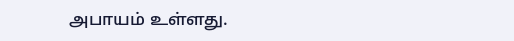அபாயம் உள்ளது.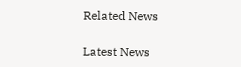Related News

Latest News